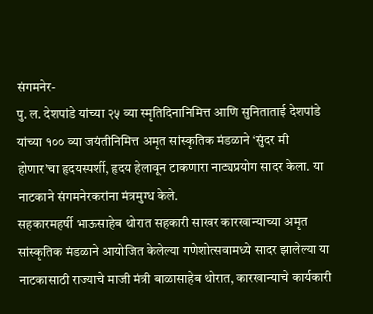संगमनेर-
पु. ल. देशपांडे यांच्या २५ व्या स्मृतिदिनानिमित्त आणि सुनिताताई देशपांडे यांच्या १०० व्या जयंतीनिमित्त अमृत सांस्कृतिक मंडळाने ‘सुंदर मी होणार’चा हृदयस्पर्शी, हृदय हेलावून टाकणारा नाट्यप्रयोग सादर केला. या नाटकाने संगमनेरकरांना मंत्रमुग्ध केले.
सहकारमहर्षी भाऊसाहेब थोरात सहकारी साखर कारखान्याच्या अमृत सांस्कृतिक मंडळाने आयोजित केलेल्या गणेशोत्सवामध्ये सादर झालेल्या या नाटकासाठी राज्याचे माजी मंत्री बाळासाहेब थोरात, कारखान्याचे कार्यकारी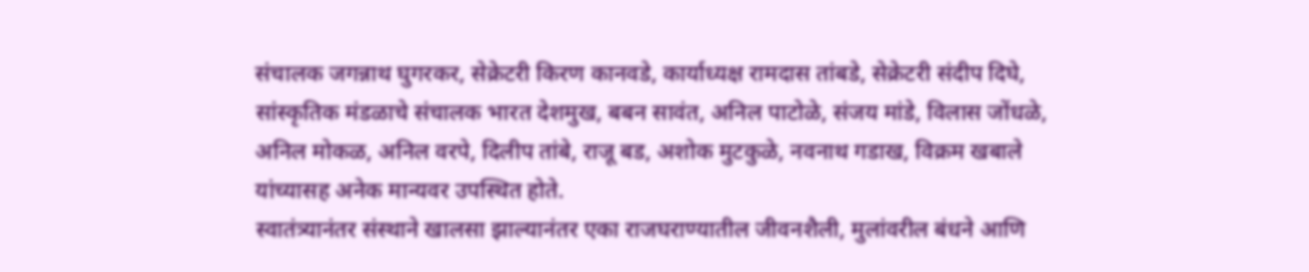संचालक जगन्नाथ घुगरकर, सेक्रेटरी किरण कानवडे, कार्याध्यक्ष रामदास तांबडे, सेक्रेटरी संदीप दिघे, सांस्कृतिक मंडळाचे संचालक भारत देशमुख, बबन सावंत, अनिल पाटोळे, संजय मांडे, विलास जोंधळे, अनिल मोकळ, अनिल वरपे, दिलीप तांबे, राजू बड, अशोक मुटकुळे, नवनाथ गडाख, विक्रम खबाले यांच्यासह अनेक मान्यवर उपस्थित होते.
स्वातंत्र्यानंतर संस्थाने खालसा झाल्यानंतर एका राजघराण्यातील जीवनशैली, मुलांवरील बंधने आणि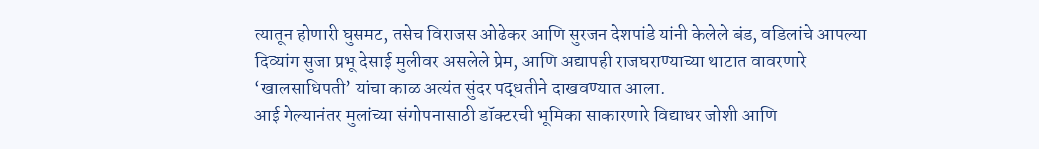त्यातून होणारी घुसमट, तसेच विराजस ओढेकर आणि सुरजन देशपांडे यांनी केलेले बंड, वडिलांचे आपल्या दिव्यांग सुजा प्रभू देसाई मुलीवर असलेले प्रेम, आणि अद्यापही राजघराण्याच्या थाटात वावरणारे ‘खालसाधिपती’ यांचा काळ अत्यंत सुंदर पद्धतीने दाखवण्यात आला.
आई गेल्यानंतर मुलांच्या संगोपनासाठी डॉक्टरची भूमिका साकारणारे विद्याधर जोशी आणि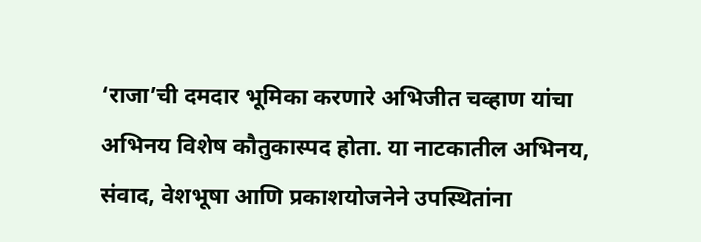‘राजा’ची दमदार भूमिका करणारे अभिजीत चव्हाण यांचा अभिनय विशेष कौतुकास्पद होता. या नाटकातील अभिनय, संवाद, वेशभूषा आणि प्रकाशयोजनेने उपस्थितांना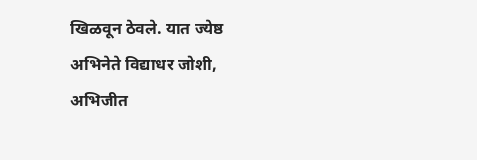खिळवून ठेवले. यात ज्येष्ठ अभिनेते विद्याधर जोशी, अभिजीत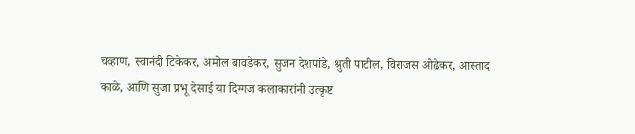चव्हाण, स्वानंदी टिकेकर, अमोल बावडेकर, सुजन देशपांडे, श्रुती पाटील, विराजस ओढेकर, आस्ताद काळे, आणि सुजा प्रभू देसाई या दिग्गज कलाकारांनी उत्कृष्ट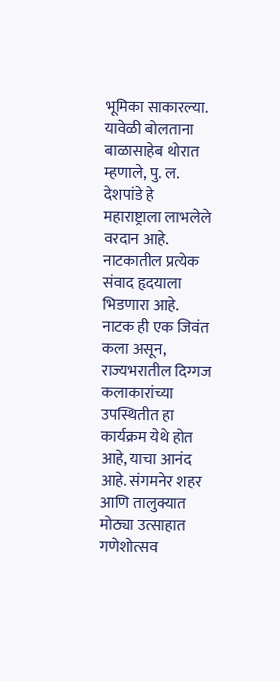भूमिका साकारल्या.
यावेळी बोलताना बाळासाहेब थोरात म्हणाले, पु. ल. देशपांडे हे महाराष्ट्राला लाभलेले वरदान आहे. नाटकातील प्रत्येक संवाद हृदयाला भिडणारा आहे. नाटक ही एक जिवंत कला असून, राज्यभरातील दिग्गज कलाकारांच्या उपस्थितीत हा कार्यक्रम येथे होत आहे, याचा आनंद आहे. संगमनेर शहर आणि तालुक्यात मोठ्या उत्साहात गणेशोत्सव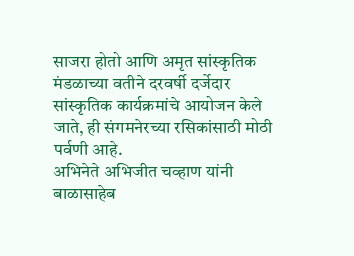साजरा होतो आणि अमृत सांस्कृतिक मंडळाच्या वतीने दरवर्षी दर्जेदार सांस्कृतिक कार्यक्रमांचे आयोजन केले जाते, ही संगमनेरच्या रसिकांसाठी मोठी पर्वणी आहे.
अभिनेते अभिजीत चव्हाण यांनी बाळासाहेब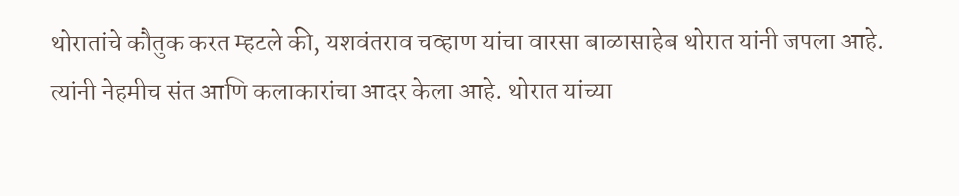थोरातांचे कौतुक करत म्हटले की, यशवंतराव चव्हाण यांचा वारसा बाळासाहेब थोरात यांनी जपला आहे. त्यांनी नेहमीच संत आणि कलाकारांचा आदर केला आहे. थोरात यांच्या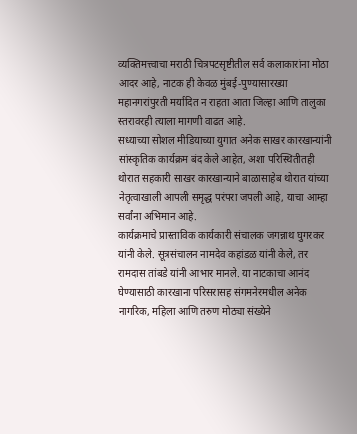व्यक्तिमत्त्वाचा मराठी चित्रपटसृष्टीतील सर्व कलाकारांना मोठा आदर आहे, नाटक ही केवळ मुंबई-पुण्यासारख्या महानगरांपुरती मर्यादित न राहता आता जिल्हा आणि तालुका स्तरावरही त्याला मागणी वाढत आहे.
सध्याच्या सोशल मीडियाच्या युगात अनेक साखर कारखान्यांनी सांस्कृतिक कार्यक्रम बंद केले आहेत, अशा परिस्थितीतही थोरात सहकारी साखर कारखान्याने बाळासाहेब थोरात यांच्या नेतृत्वाखाली आपली समृद्ध परंपरा जपली आहे, याचा आम्हा सर्वांना अभिमान आहे.
कार्यक्रमाचे प्रास्ताविक कार्यकारी संचालक जगन्नाथ घुगरकर यांनी केले. सूत्रसंचालन नामदेव कहांडळ यांनी केले, तर रामदास तांबडे यांनी आभार मानले. या नाटकाचा आनंद घेण्यासाठी कारखाना परिसरासह संगमनेरमधील अनेक नागरिक, महिला आणि तरुण मोठ्या संख्येने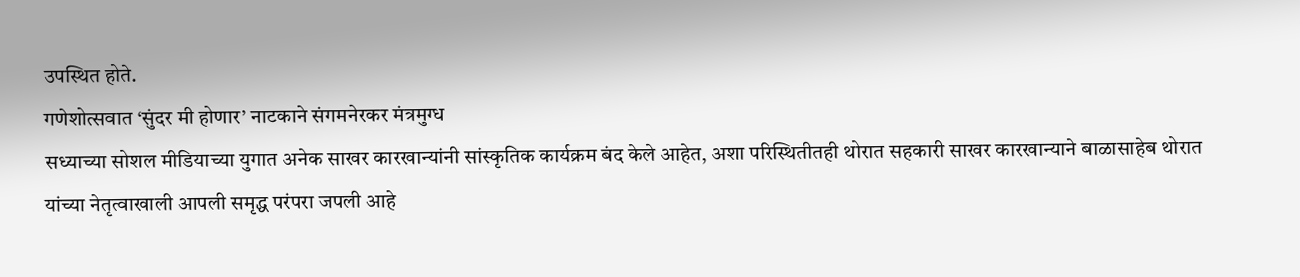उपस्थित होते.
गणेशोत्सवात ‘सुंदर मी होणार’ नाटकाने संगमनेरकर मंत्रमुग्ध
सध्याच्या सोशल मीडियाच्या युगात अनेक साखर कारखान्यांनी सांस्कृतिक कार्यक्रम बंद केले आहेत, अशा परिस्थितीतही थोरात सहकारी साखर कारखान्याने बाळासाहेब थोरात यांच्या नेतृत्वाखाली आपली समृद्ध परंपरा जपली आहे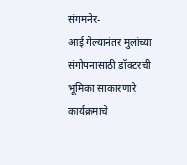संगमनेर-
आई गेल्यानंतर मुलांच्या संगोपनासाठी डॉक्टरची भूमिका साकारणारे
कार्यक्रमाचे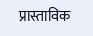प्रास्ताविक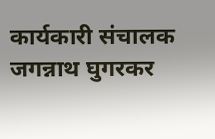कार्यकारी संचालक जगन्नाथ घुगरकर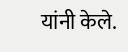यांनी केले.